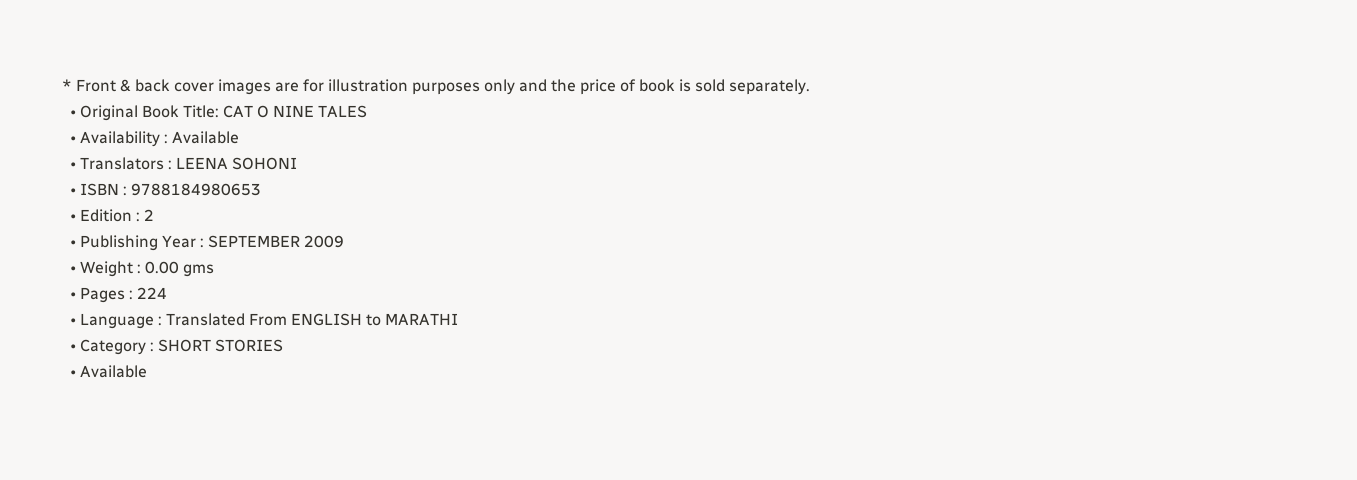* Front & back cover images are for illustration purposes only and the price of book is sold separately.
  • Original Book Title: CAT O NINE TALES
  • Availability : Available
  • Translators : LEENA SOHONI
  • ISBN : 9788184980653
  • Edition : 2
  • Publishing Year : SEPTEMBER 2009
  • Weight : 0.00 gms
  • Pages : 224
  • Language : Translated From ENGLISH to MARATHI
  • Category : SHORT STORIES
  • Available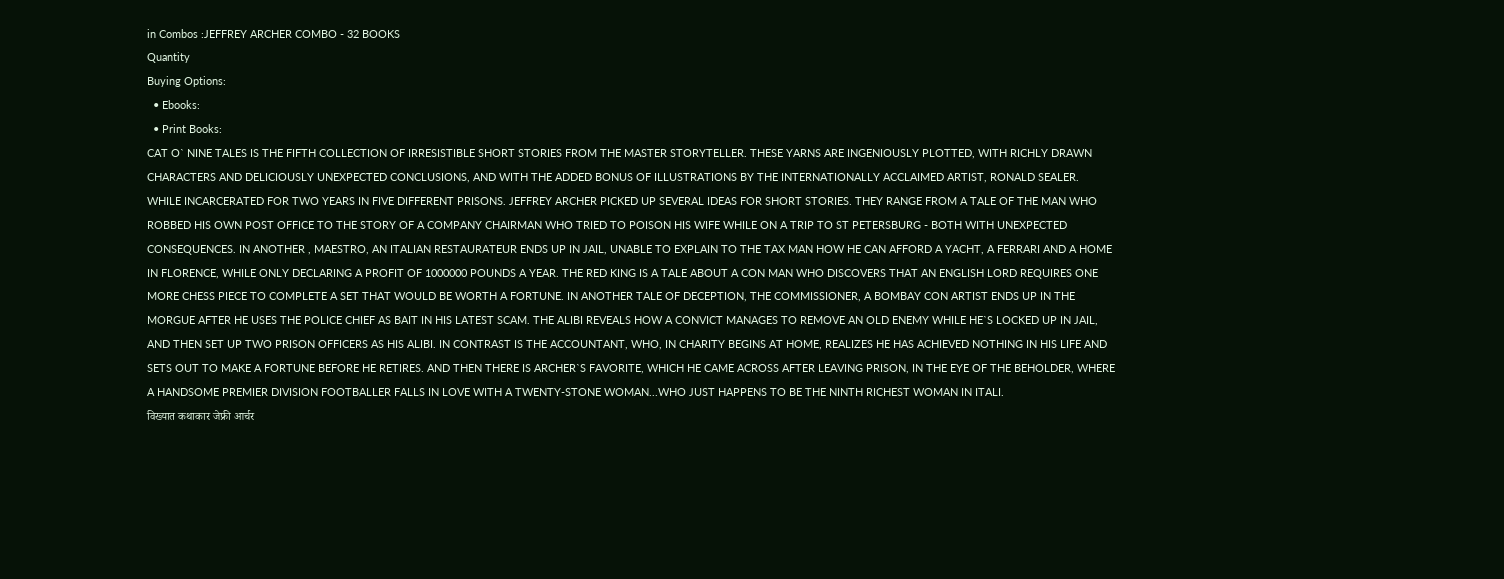in Combos :JEFFREY ARCHER COMBO - 32 BOOKS
Quantity
Buying Options:
  • Ebooks:
  • Print Books:
CAT O` NINE TALES IS THE FIFTH COLLECTION OF IRRESISTIBLE SHORT STORIES FROM THE MASTER STORYTELLER. THESE YARNS ARE INGENIOUSLY PLOTTED, WITH RICHLY DRAWN CHARACTERS AND DELICIOUSLY UNEXPECTED CONCLUSIONS, AND WITH THE ADDED BONUS OF ILLUSTRATIONS BY THE INTERNATIONALLY ACCLAIMED ARTIST, RONALD SEALER. WHILE INCARCERATED FOR TWO YEARS IN FIVE DIFFERENT PRISONS. JEFFREY ARCHER PICKED UP SEVERAL IDEAS FOR SHORT STORIES. THEY RANGE FROM A TALE OF THE MAN WHO ROBBED HIS OWN POST OFFICE TO THE STORY OF A COMPANY CHAIRMAN WHO TRIED TO POISON HIS WIFE WHILE ON A TRIP TO ST PETERSBURG - BOTH WITH UNEXPECTED CONSEQUENCES. IN ANOTHER , MAESTRO, AN ITALIAN RESTAURATEUR ENDS UP IN JAIL, UNABLE TO EXPLAIN TO THE TAX MAN HOW HE CAN AFFORD A YACHT, A FERRARI AND A HOME IN FLORENCE, WHILE ONLY DECLARING A PROFIT OF 1000000 POUNDS A YEAR. THE RED KING IS A TALE ABOUT A CON MAN WHO DISCOVERS THAT AN ENGLISH LORD REQUIRES ONE MORE CHESS PIECE TO COMPLETE A SET THAT WOULD BE WORTH A FORTUNE. IN ANOTHER TALE OF DECEPTION, THE COMMISSIONER, A BOMBAY CON ARTIST ENDS UP IN THE MORGUE AFTER HE USES THE POLICE CHIEF AS BAIT IN HIS LATEST SCAM. THE ALIBI REVEALS HOW A CONVICT MANAGES TO REMOVE AN OLD ENEMY WHILE HE`S LOCKED UP IN JAIL, AND THEN SET UP TWO PRISON OFFICERS AS HIS ALIBI. IN CONTRAST IS THE ACCOUNTANT, WHO, IN CHARITY BEGINS AT HOME, REALIZES HE HAS ACHIEVED NOTHING IN HIS LIFE AND SETS OUT TO MAKE A FORTUNE BEFORE HE RETIRES. AND THEN THERE IS ARCHER`S FAVORITE, WHICH HE CAME ACROSS AFTER LEAVING PRISON, IN THE EYE OF THE BEHOLDER, WHERE A HANDSOME PREMIER DIVISION FOOTBALLER FALLS IN LOVE WITH A TWENTY-STONE WOMAN...WHO JUST HAPPENS TO BE THE NINTH RICHEST WOMAN IN ITALI.
विख्यात कथाकार जेफ्री आर्चर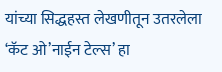यांच्या सिद्धहस्त लेखणीतून उतरलेला ‘कॅट ओ’नाईन टेल्स’ हा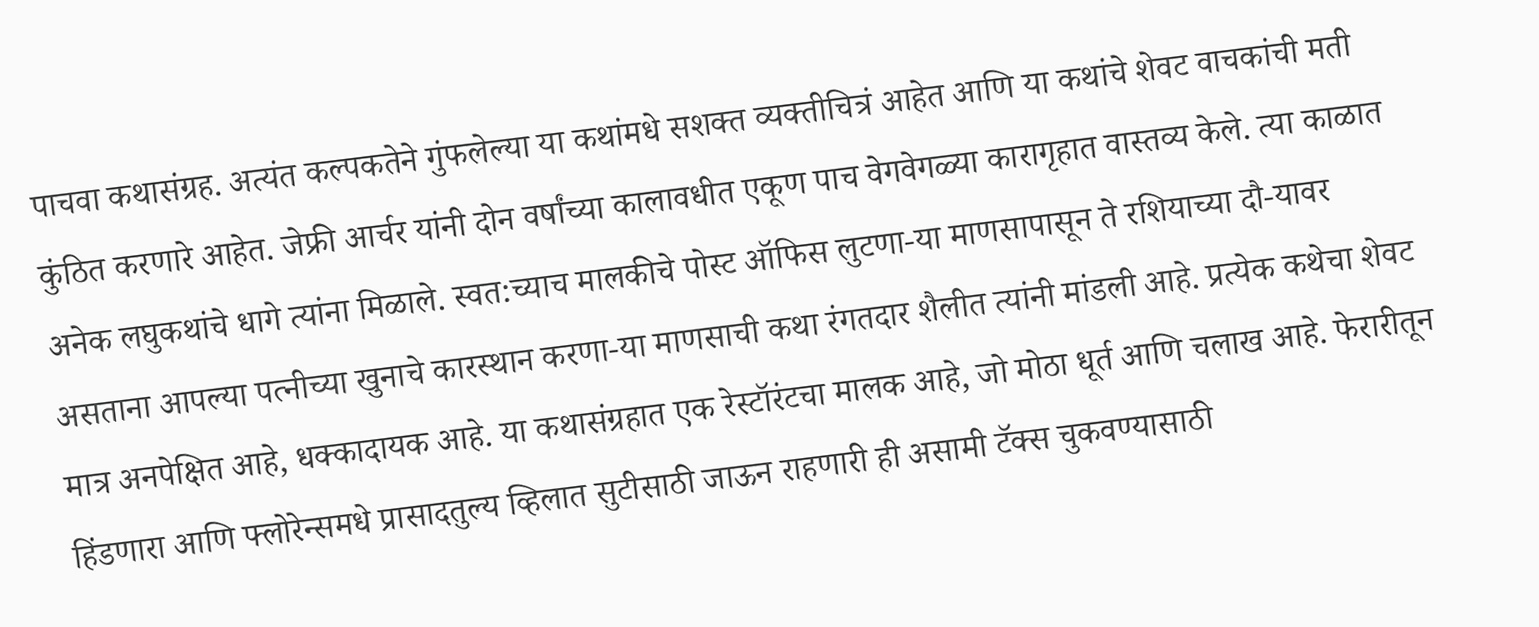पाचवा कथासंग्रह. अत्यंत कल्पकतेने गुंफलेल्या या कथांमधे सशक्त व्यक्तीचित्रं आहेत आणि या कथांचे शेवट वाचकांची मती कुंठित करणारे आहेत. जेफ्री आर्चर यांनी दोन वर्षांच्या कालावधीत एकूण पाच वेगवेगळ्या कारागृहात वास्तव्य केले. त्या काळात अनेक लघुकथांचे धागे त्यांना मिळाले. स्वत:च्याच मालकीचे पोस्ट ऑफिस लुटणा-या माणसापासून ते रशियाच्या दौ-यावर असताना आपल्या पत्नीच्या खुनाचे कारस्थान करणा-या माणसाची कथा रंगतदार शैलीत त्यांनी मांडली आहे. प्रत्येक कथेचा शेवट मात्र अनपेक्षित आहे, धक्कादायक आहे. या कथासंग्रहात एक रेस्टॉरंटचा मालक आहे, जो मोठा धूर्त आणि चलाख आहे. फेरारीतून हिंडणारा आणि फ्लोरेन्समधे प्रासादतुल्य व्हिलात सुटीसाठी जाऊन राहणारी ही असामी टॅक्स चुकवण्यासाठी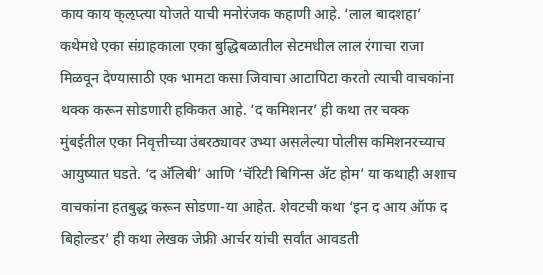काय काय क्ऌप्त्या योजते याची मनोरंजक कहाणी आहे. ‘लाल बादशहा’ कथेमधे एका संग्राहकाला एका बुद्धिबळातील सेटमधील लाल रंगाचा राजा मिळवून देण्यासाठी एक भामटा कसा जिवाचा आटापिटा करतो त्याची वाचकांना थक्क करून सोडणारी हकिकत आहे. ‘द कमिशनर’ ही कथा तर चक्क मुंबईतील एका निवृत्तीच्या उंबरठ्यावर उभ्या असलेल्या पोलीस कमिशनरच्याच आयुष्यात घडते. ‘द अ‍ॅलिबी’ आणि ‘चॅरिटी बिगिन्स अ‍ॅट होम’ या कथाही अशाच वाचकांना हतबुद्ध करून सोडणा-या आहेत. शेवटची कथा ‘इन द आय ऑफ द बिहोल्डर’ ही कथा लेखक जेफ्री आर्चर यांची सर्वांत आवडती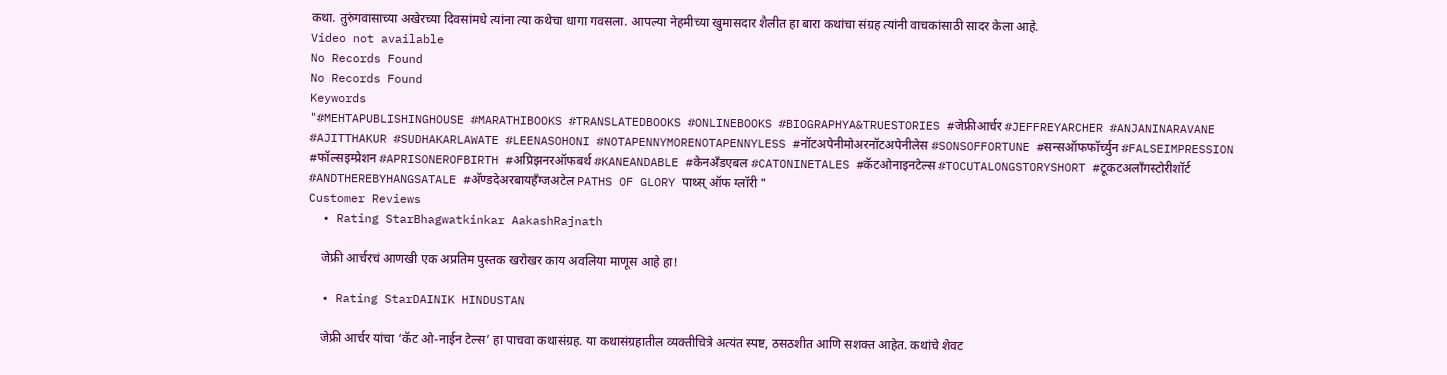कथा. तुरुंगवासाच्या अखेरच्या दिवसांमधे त्यांना त्या कथेचा धागा गवसला. आपल्या नेहमीच्या खुमासदार शैलीत हा बारा कथांचा संग्रह त्यांनी वाचकांसाठी सादर केला आहे.
Video not available
No Records Found
No Records Found
Keywords
"#MEHTAPUBLISHINGHOUSE #MARATHIBOOKS #TRANSLATEDBOOKS #ONLINEBOOKS #BIOGRAPHYA&TRUESTORIES #जेफ्रीआर्चर #JEFFREYARCHER #ANJANINARAVANE #AJITTHAKUR #SUDHAKARLAWATE #LEENASOHONI #NOTAPENNYMORENOTAPENNYLESS #नॉटअपेनीमोअरनॉटअपेनीलेस #SONSOFFORTUNE #सन्सऑफफॉर्च्युन #FALSEIMPRESSION #फॉल्सइम्प्रेशन #APRISONEROFBIRTH #अप्रिझनरऑफबर्थ #KANEANDABLE #केनअँडएबल #CATONINETALES #कॅटओनाइनटेल्स #TOCUTALONGSTORYSHORT #टूकटअलाँगस्टोरीशॉर्ट #ANDTHEREBYHANGSATALE #अ‍ॅण्डदेअरबायहँग्जअटेल PATHS OF GLORY पाथ्स् ऑफ ग्लॉरी "
Customer Reviews
  • Rating StarBhagwatkinkar AakashRajnath

    जेफ्री आर्चरचं आणखी एक अप्रतिम पुस्तक खरोखर काय अवलिया माणूस आहे हा!

  • Rating StarDAINIK HINDUSTAN

    जेफ्री आर्चर यांचा ‘कॅट ओ-नाईन टेल्स’ हा पाचवा कथासंग्रह. या कथासंग्रहातील व्यक्तीचित्रे अत्यंत स्पष्ट, ठसठशीत आणि सशक्त आहेत. कथांचे शेवट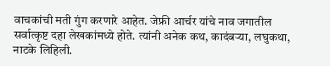वाचकांची मती गुंग करणारे आहेत. जेफ्री आर्चर यांचे नाव जगातील सर्वात्कृष्ट दहा लेखकांमध्ये होते. त्यांनी अनेक कथ, कादंबऱ्या, लघुकथा, नाटके लिहिली.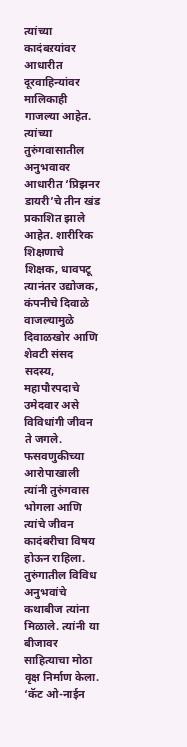त्यांच्या कादंबऱयांवर आधारीत दूरवाहिन्यांवर मालिकाही गाजल्या आहेत. त्यांच्या तुरुंगवासातील अनुभवावर आधारीत ‘प्रिझनर डायरी’चे तीन खंड प्रकाशित झाले आहेत. शारीरिक शिक्षणाचे शिक्षक, धावपटू त्यानंतर उद्योजक, कंपनीचे दिवाळे वाजल्यामुळे दिवाळखोर आणि शेवटी संसद सदस्य, महापौरपदाचे उमेदवार असे विविधांगी जीवन ते जगले. फसवणुकीच्या आरोपाखाली त्यांनी तुरुंगवास भोगला आणि त्यांचे जीवन कादंबरीचा विषय होऊन राहिला. तुरुंगातील विविध अनुभवांचे कथाबीज त्यांना मिळाले. त्यांनी या बीजावर साहित्याचा मोठा वृक्ष निर्माण केला. ‘कॅट ओ-नाईन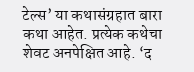टेल्स’ या कथासंग्रहात बारा कथा आहेत. प्रत्येक कथेचा शेवट अनपेक्षित आहे. ‘द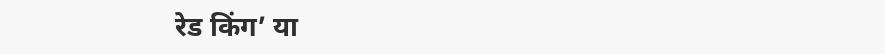रेड किंग’ या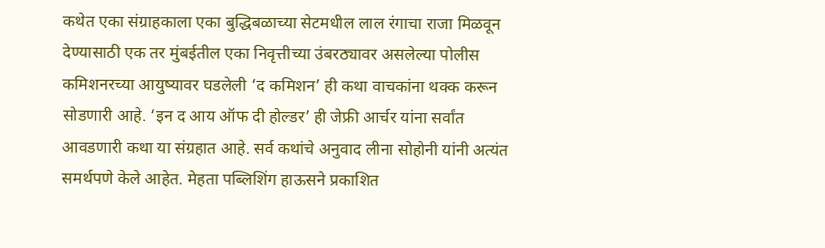कथेत एका संग्राहकाला एका बुद्धिबळाच्या सेटमधील लाल रंगाचा राजा मिळवून देण्यासाठी एक तर मुंबईतील एका निवृत्तीच्या उंबरठ्यावर असलेल्या पोलीस कमिशनरच्या आयुष्यावर घडलेली ‘द कमिशन’ ही कथा वाचकांना थक्क करून सोडणारी आहे. ‘इन द आय ऑफ दी होल्डर’ ही जेफ्री आर्चर यांना सर्वांत आवडणारी कथा या संग्रहात आहे. सर्व कथांचे अनुवाद लीना सोहोनी यांनी अत्यंत समर्थपणे केले आहेत. मेहता पब्लिशिंग हाऊसने प्रकाशित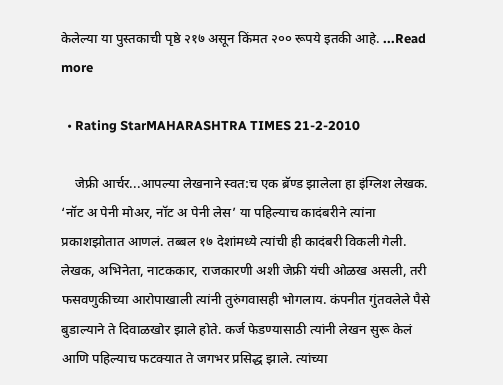केलेल्या या पुस्तकाची पृष्ठे २१७ असून किंमत २०० रूपये इतकी आहे. ...Read more

  • Rating StarMAHARASHTRA TIMES 21-2-2010

    जेफ्री आर्चर...आपल्या लेखनाने स्वत:च एक ब्रॅण्ड झालेला हा इंग्लिश लेखक. ‘नॉट अ पेनी मोअर, नॉट अ पेनी लेस’ या पहिल्याच कादंबरीने त्यांना प्रकाशझोतात आणलं. तब्बल १७ देशांमध्ये त्यांची ही कादंबरी विकली गेली. लेखक, अभिनेता, नाटककार, राजकारणी अशी जेफ्री यंची ओळख असली, तरी फसवणुकीच्या आरोपाखाली त्यांनी तुरुंगवासही भोगलाय. कंपनीत गुंतवलेले पैसे बुडाल्याने ते दिवाळखोर झाले होते. कर्ज फेडण्यासाठी त्यांनी लेखन सुरू केलं आणि पहिल्याच फटक्यात ते जगभर प्रसिद्ध झाले. त्यांच्या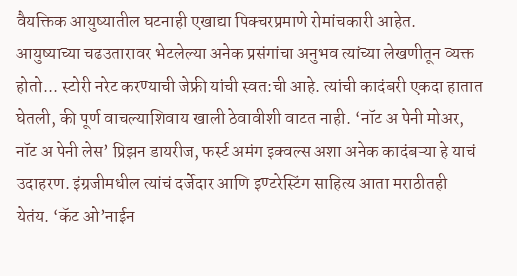वैयक्तिक आयुष्यातील घटनाही एखाद्या पिक्चरप्रमाणे रोमांचकारी आहेत. आयुष्याच्या चढउतारावर भेटलेल्या अनेक प्रसंगांचा अनुभव त्यांच्या लेखणीतून व्यक्त होतो... स्टोरी नरेट करण्याची जेफ्री यांची स्वत:ची आहे. त्यांची कादंबरी एकदा हातात घेतली, की पूर्ण वाचल्याशिवाय खाली ठेवावीशी वाटत नाही. ‘नॉट अ पेनी मोअर, नॉट अ पेनी लेस’ प्रिझन डायरीज, फर्स्ट अमंग इक्वल्स अशा अनेक कादंबऱ्या हे याचं उदाहरण. इंग्रजीमधील त्यांचं दर्जेदार आणि इण्टरेस्टिंग साहित्य आता मराठीतही येतंय. ‘कॅट ओ’नाईन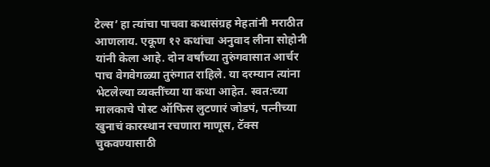टेल्स’ हा त्यांचा पाचवा कथासंग्रह मेहतांनी मराठीत आणलाय. एकूण १२ कथांचा अनुवाद लीना सोहोनी यांनी केला आहे. दोन वर्षांच्या तुरुंगवासात आर्चर पाच वेगवेगळ्या तुरुंगात राहिले. या दरम्यान त्यांना भेटलेल्या व्यक्तींच्या या कथा आहेत. स्वत:च्या मालकाचे पोस्ट ऑफिस लुटणारं जोडपं, पत्नीच्या खुनाचं कारस्थान रचणारा माणूस, टॅक्स चुकवण्यासाठी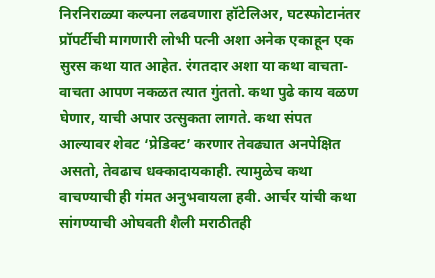निरनिराळ्या कल्पना लढवणारा हॉटेलिअर, घटस्फोटानंतर प्रॉपर्टीची मागणारी लोभी पत्नी अशा अनेक एकाहून एक सुरस कथा यात आहेत. रंगतदार अशा या कथा वाचता-वाचता आपण नकळत त्यात गुंततो. कथा पुढे काय वळण घेणार, याची अपार उत्सुकता लागते. कथा संपत आल्यावर शेवट ‘प्रेडिक्ट’ करणार तेवढ्यात अनपेक्षित असतो, तेवढाच धक्कादायकाही. त्यामुळेच कथा वाचण्याची ही गंमत अनुभवायला हवी. आर्चर यांची कथा सांगण्याची ओघवती शैली मराठीतही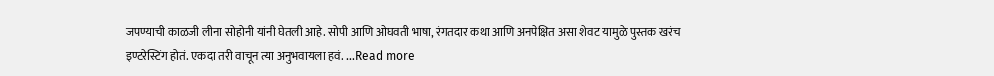जपण्याची काळजी लीना सोहोनी यांनी घेतली आहे. सोपी आणि ओघवती भाषा, रंगतदार कथा आणि अनपेक्षित असा शेवट यामुळे पुस्तक खरंच इण्टरेस्टिंग होतं. एकदा तरी वाचून त्या अनुभवायला हवं. ...Read more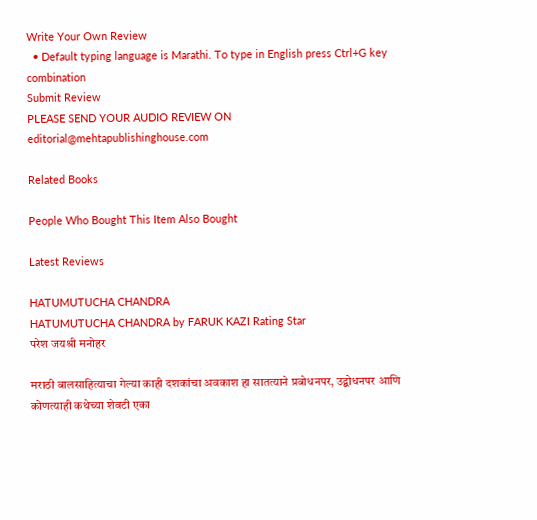Write Your Own Review
  • Default typing language is Marathi. To type in English press Ctrl+G key combination
Submit Review
PLEASE SEND YOUR AUDIO REVIEW ON editorial@mehtapublishinghouse.com

Related Books

People Who Bought This Item Also Bought

Latest Reviews

HATUMUTUCHA CHANDRA
HATUMUTUCHA CHANDRA by FARUK KAZI Rating Star
परेश जयश्री मनोहर

मराठी बालसाहित्याचा गेल्या काही दशकांचा अवकाश हा सातत्याने प्रबोधनपर, उद्बोधनपर आणि कोणत्याही कथेच्या शेवटी एका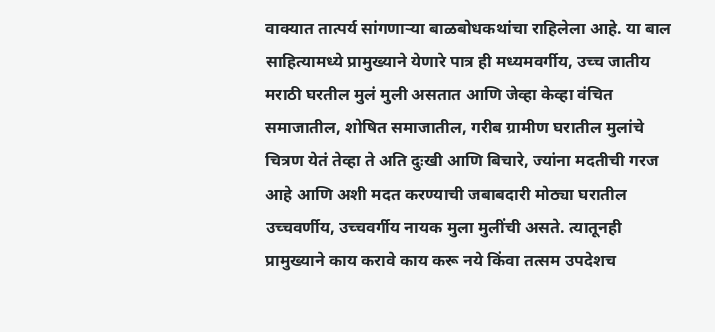वाक्यात तात्पर्य सांगणाऱ्या बाळबोधकथांचा राहिलेला आहे. या बाल साहित्यामध्ये प्रामुख्याने येणारे पात्र ही मध्यमवर्गीय, उच्च जातीय मराठी घरतील मुलं मुली असतात आणि जेव्हा केव्हा वंचित समाजातील, शोषित समाजातील, गरीब ग्रामीण घरातील मुलांचे चित्रण येतं तेव्हा ते अति दुःखी आणि बिचारे, ज्यांना मदतीची गरज आहे आणि अशी मदत करण्याची जबाबदारी मोठ्या घरातील उच्चवर्णीय, उच्चवर्गीय नायक मुला मुलींची असते. त्यातूनही प्रामुख्याने काय करावे काय करू नये किंवा तत्सम उपदेशच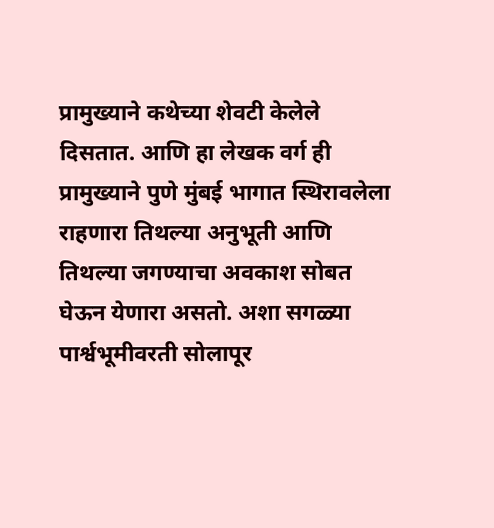प्रामुख्याने कथेच्या शेवटी केलेले दिसतात. आणि हा लेखक वर्ग ही प्रामुख्याने पुणे मुंबई भागात स्थिरावलेला राहणारा तिथल्या अनुभूती आणि तिथल्या जगण्याचा अवकाश सोबत घेऊन येणारा असतो. अशा सगळ्या पार्श्वभूमीवरती सोलापूर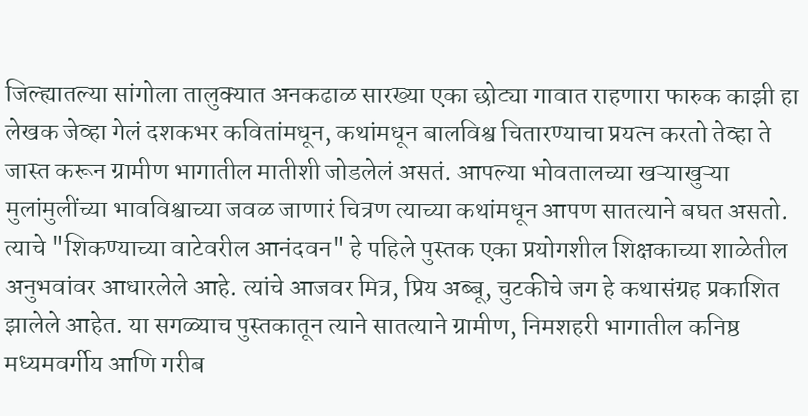जिल्ह्यातल्या सांगोला तालुक्यात अनकढाळ सारख्या एका छोट्या गावात राहणारा फारुक काझी हा लेखक जेव्हा गेलं दशकभर कवितांमधून, कथांमधून बालविश्व चितारण्याचा प्रयत्न करतो तेव्हा ते जास्त करून ग्रामीण भागातील मातीशी जोडलेलं असतं. आपल्या भोवतालच्या खऱ्याखुऱ्या मुलांमुलींच्या भावविश्वाच्या जवळ जाणारं चित्रण त्याच्या कथांमधून आपण सातत्याने बघत असतो. त्याचे "शिकण्याच्या वाटेवरील आनंदवन" हे पहिले पुस्तक एका प्रयोगशील शिक्षकाच्या शाळेतील अनुभवांवर आधारलेले आहे. त्यांचे आजवर मित्र, प्रिय अब्बू, चुटकीचे जग हे कथासंग्रह प्रकाशित झालेले आहेत. या सगळ्याच पुस्तकातून त्याने सातत्याने ग्रामीण, निमशहरी भागातील कनिष्ठ मध्यमवर्गीय आणि गरीब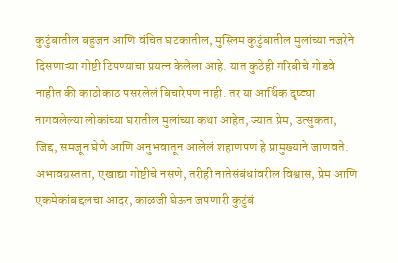कुटुंबातील बहुजन आणि वंचित घटकातील, मुस्लिम कुटुंबातील मुलांच्या नजरेने दिसणाऱ्या गोष्टी टिपण्याचा प्रयत्न केलेला आहे. यात कुठेही गरिबीचे गोडवे नाहीत की काठोकाठ पसरलेलं बिचारेपण नाही. तर या आर्थिक दृष्ट्या नागवलेल्या लोकांच्या घरातील मुलांच्या कथा आहेत, ज्यात प्रेम, उत्सुकता, जिद्द, समजून घेणे आणि अनुभवातून आलेलं शहाणपण हे प्रामुख्याने जाणवते. अभावग्रस्तता, एखाद्या गोष्टीचे नसणे, तरीही नातेसंबंधांवरील विश्वास, प्रेम आणि एकमेकांबद्दलचा आदर, काळजी घेऊन जपणारी कुटुंबं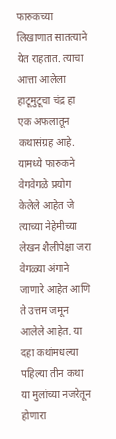फारुकच्या लिखाणात सातत्याने येत राहतात. त्याचा आत्ता आलेला हाटूमुटूचा चंद्र हा एक अफलातून कथासंग्रह आहे. यामध्ये फारुकने वेगवेगळे प्रयोग केलेले आहेत जे त्याच्या नेहेमीच्या लेखन शैलीपेक्षा जरा वेगळ्या अंगाने जाणारे आहेत आणि ते उत्तम जमून आलेले आहेत. या दहा कथांमधल्या पहिल्या तीन कथा या मुलांच्या नजरेतून होणारा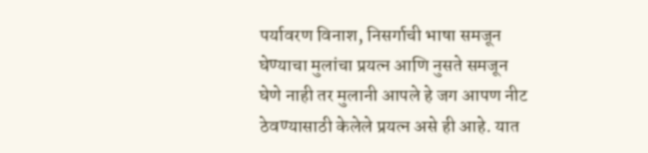पर्यावरण विनाश, निसर्गाची भाषा समजून घेण्याचा मुलांचा प्रयत्न आणि नुसते समजून घेणे नाही तर मुलानी आपले हे जग आपण नीट ठेवण्यासाठी केलेले प्रयत्न असे ही आहे. यात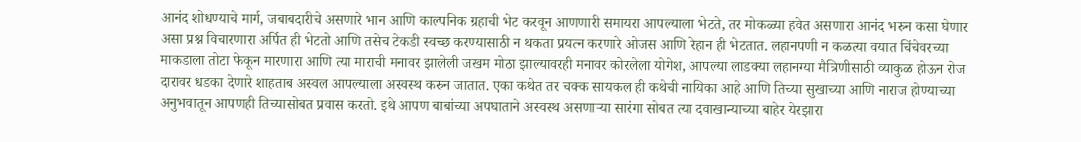आनंद शोधण्याचे मार्ग, जबाबदारीचे असणारे भान आणि काल्पनिक ग्रहाची भेट करवून आणणारी समायरा आपल्याला भेटते, तर मोकळ्या हवेत असणारा आनंद भरुन कसा घेणार असा प्रश्न विचारणारा अर्पित ही भेटतो आणि तसेच टेकडी स्वच्छ करण्यासाठी न थकता प्रयत्न करणारे ओजस आणि रेहान ही भेटतात. लहानपणी न कळत्या वयात चिंचेवरच्या माकडाला तोटा फेकून मारणारा आणि त्या माराची मनावर झालेली जखम मोठा झाल्यावरही मनावर कोरलेला योगेश, आपल्या लाडक्या लहानग्या मैत्रिणीसाठी व्याकुळ होऊन रोज दारावर धडका देणारे शाहताब अस्वल आपल्याला अस्वस्थ करुन जातात. एका कथेत तर चक्क सायकल ही कथेची नायिका आहे आणि तिच्या सुखाच्या आणि नाराज होण्याच्या अनुभवातून आपणही तिच्यासोबत प्रवास करतो. इथे आपण बाबांच्या अपघाताने अस्वस्थ असणाऱ्या सारंगा सोबत त्या दवाखान्याच्या बाहेर येरझारा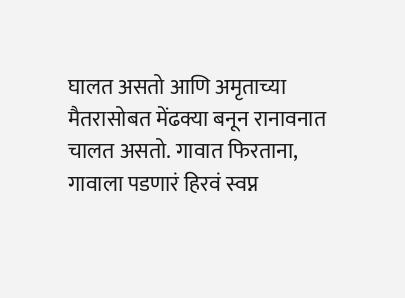घालत असतो आणि अमृताच्या मैतरासोबत मेंढक्या बनून रानावनात चालत असतो. गावात फिरताना, गावाला पडणारं हिरवं स्वप्न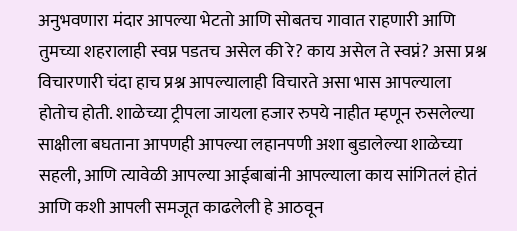अनुभवणारा मंदार आपल्या भेटतो आणि सोबतच गावात राहणारी आणि तुमच्या शहरालाही स्वप्न पडतच असेल की रे? काय असेल ते स्वप्नं? असा प्रश्न विचारणारी चंदा हाच प्रश्न आपल्यालाही विचारते असा भास आपल्याला होतोच होती. शाळेच्या ट्रीपला जायला हजार रुपये नाहीत म्हणून रुसलेल्या साक्षीला बघताना आपणही आपल्या लहानपणी अशा बुडालेल्या शाळेच्या सहली, आणि त्यावेळी आपल्या आईबाबांनी आपल्याला काय सांगितलं होतं आणि कशी आपली समजूत काढलेली हे आठवून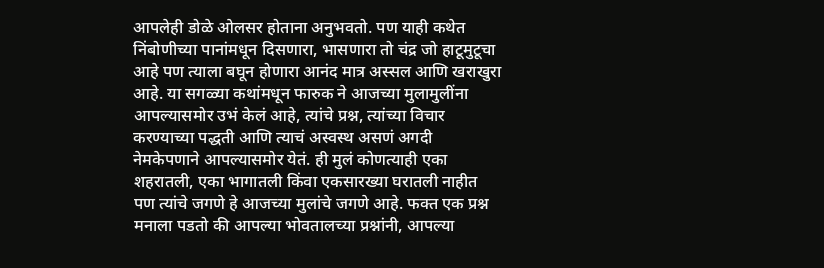आपलेही डोळे ओलसर होताना अनुभवतो. पण याही कथेत निंबोणीच्या पानांमधून दिसणारा, भासणारा तो चंद्र जो हाटूमुटूचा आहे पण त्याला बघून होणारा आनंद मात्र अस्सल आणि खराखुरा आहे. या सगळ्या कथांमधून फारुक ने आजच्या मुलामुलींना आपल्यासमोर उभं केलं आहे, त्यांचे प्रश्न, त्यांच्या विचार करण्याच्या पद्धती आणि त्याचं अस्वस्थ असणं अगदी नेमकेपणाने आपल्यासमोर येतं. ही मुलं कोणत्याही एका शहरातली, एका भागातली किंवा एकसारख्या घरातली नाहीत पण त्यांचे जगणे हे आजच्या मुलांचे जगणे आहे. फक्त एक प्रश्न मनाला पडतो की आपल्या भोवतालच्या प्रश्नांनी, आपल्या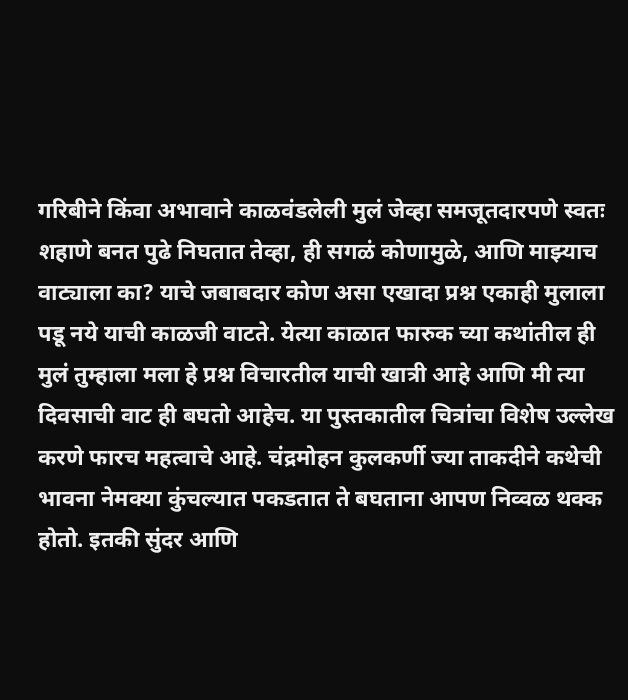गरिबीने किंवा अभावाने काळवंडलेली मुलं जेव्हा समजूतदारपणे स्वतः शहाणे बनत पुढे निघतात तेव्हा, ही सगळं कोणामुळे, आणि माझ्याच वाट्याला का? याचे जबाबदार कोण असा एखादा प्रश्न एकाही मुलाला पडू नये याची काळजी वाटते. येत्या काळात फारुक च्या कथांतील ही मुलं तुम्हाला मला हे प्रश्न विचारतील याची खात्री आहे आणि मी त्या दिवसाची वाट ही बघतो आहेच. या पुस्तकातील चित्रांचा विशेष उल्लेख करणे फारच महत्वाचे आहे. चंद्रमोहन कुलकर्णी ज्या ताकदीने कथेची भावना नेमक्या कुंचल्यात पकडतात ते बघताना आपण निव्वळ थक्क होतो. इतकी सुंदर आणि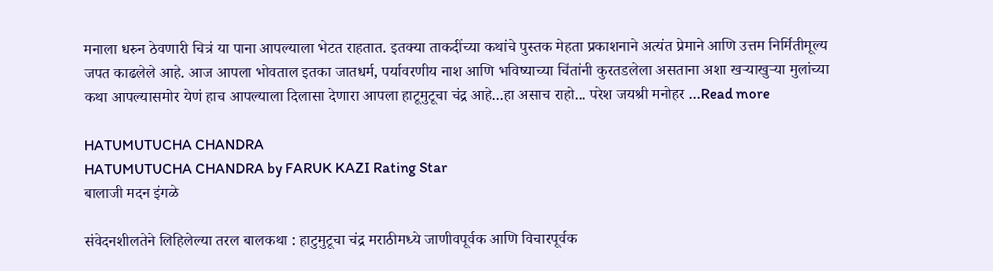मनाला धरुन ठेवणारी चित्रं या पाना आपल्याला भेटत राहतात. इतक्या ताकदींच्या कथांचे पुस्तक मेहता प्रकाशनाने अत्यंत प्रेमाने आणि उत्तम निर्मितीमूल्य जपत काढलेले आहे. आज आपला भोवताल इतका जातधर्म, पर्यावरणीय नाश आणि भविष्याच्या चिंतांनी कुरतडलेला असताना अशा खऱ्याखुऱ्या मुलांच्या कथा आपल्यासमोर येणं हाच आपल्याला दिलासा देणारा आपला हाटूमुटूचा चंद्र आहे...हा असाच राहो... परेश जयश्री मनोहर ...Read more

HATUMUTUCHA CHANDRA
HATUMUTUCHA CHANDRA by FARUK KAZI Rating Star
बालाजी मदन इंगळे

संवेदनशीलतेने लिहिलेल्या तरल बालकथा : हाटुमुटूचा चंद्र मराठीमध्ये जाणीवपूर्वक आणि विचारपूर्वक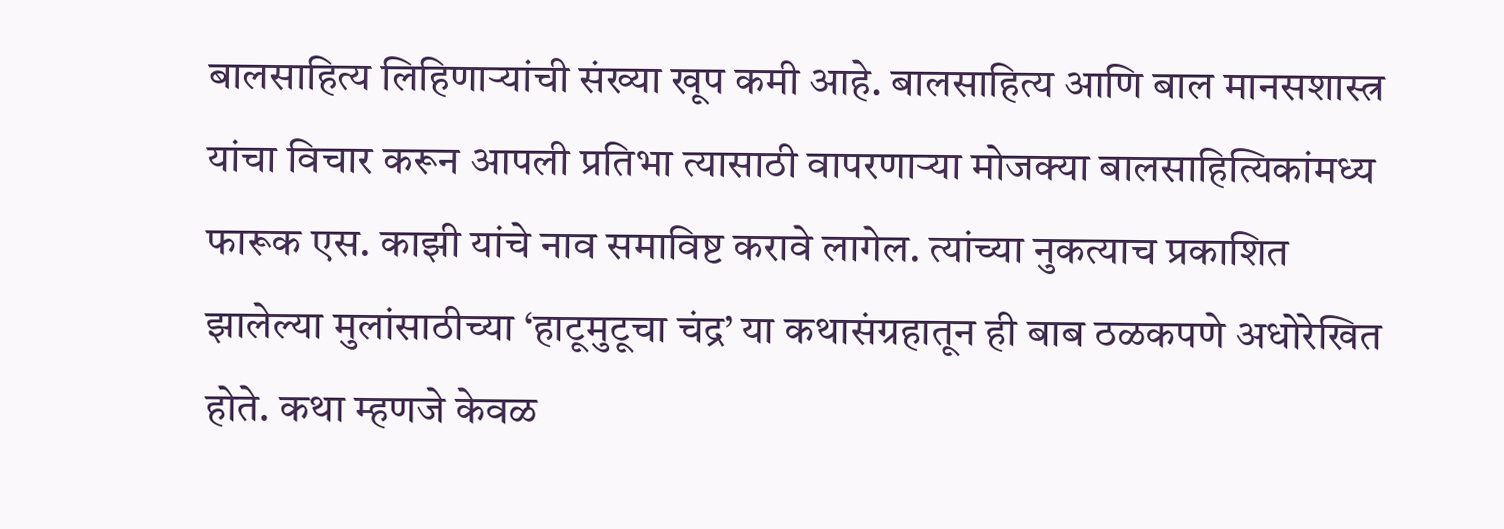बालसाहित्य लिहिणाऱ्यांची संख्या खूप कमी आहे. बालसाहित्य आणि बाल मानसशास्त्र यांचा विचार करून आपली प्रतिभा त्यासाठी वापरणाऱ्या मोजक्या बालसाहित्यिकांमध्य फारूक एस. काझी यांचे नाव समाविष्ट करावे लागेल. त्यांच्या नुकत्याच प्रकाशित झालेल्या मुलांसाठीच्या ‘हाटूमुटूचा चंद्र’ या कथासंग्रहातून ही बाब ठळकपणे अधोरेखित होते. कथा म्हणजे केवळ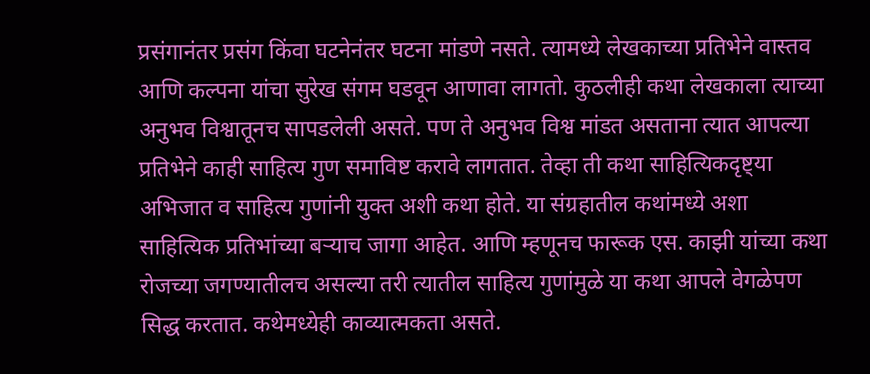प्रसंगानंतर प्रसंग किंवा घटनेनंतर घटना मांडणे नसते. त्यामध्ये लेखकाच्या प्रतिभेने वास्तव आणि कल्पना यांचा सुरेख संगम घडवून आणावा लागतो. कुठलीही कथा लेखकाला त्याच्या अनुभव विश्वातूनच सापडलेली असते. पण ते अनुभव विश्व मांडत असताना त्यात आपल्या प्रतिभेने काही साहित्य गुण समाविष्ट करावे लागतात. तेव्हा ती कथा साहित्यिकदृष्ट्या अभिजात व साहित्य गुणांनी युक्त अशी कथा होते. या संग्रहातील कथांमध्ये अशा साहित्यिक प्रतिभांच्या बऱ्याच जागा आहेत. आणि म्हणूनच फारूक एस. काझी यांच्या कथा रोजच्या जगण्यातीलच असल्या तरी त्यातील साहित्य गुणांमुळे या कथा आपले वेगळेपण सिद्ध करतात. कथेमध्येही काव्यात्मकता असते.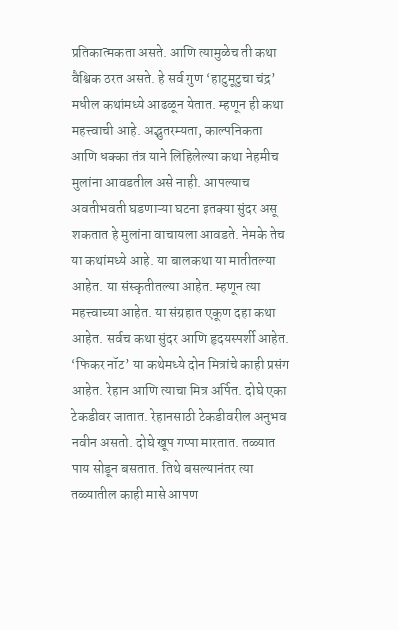प्रतिकात्मकता असते. आणि त्यामुळेच ती कथा वैश्विक ठरत असते. हे सर्व गुण ‘हाटुमूटुचा चंद्र’ मधील कथांमध्ये आढळून येतात. म्हणून ही कथा महत्त्वाची आहे. अद्भुतरम्यता, काल्पनिकता आणि धक्का तंत्र याने लिहिलेल्या कथा नेहमीच मुलांना आवडतील असे नाही. आपल्याच अवतीभवती घडणाऱ्या घटना इतक्या सुंदर असू शकतात हे मुलांना वाचायला आवडते. नेमके तेच या कथांमध्ये आहे. या बालकथा या मातीतल्या आहेत. या संस्कृतीतल्या आहेत. म्हणून त्या महत्त्वाच्या आहेत. या संग्रहात एकूण दहा कथा आहेत. सर्वच कथा सुंदर आणि हृदयस्पर्शी आहेत. ‘फिकर नॉट’ या कथेमध्ये दोन मित्रांचे काही प्रसंग आहेत. रेहान आणि त्याचा मित्र अर्पित. दोघे एका टेकडीवर जातात. रेहानसाठी टेकडीवरील अनुभव नवीन असतो. दोघे खूप गप्पा मारतात. तळ्यात पाय सोडून बसतात. तिथे बसल्यानंतर त्या तळ्यातील काही मासे आपण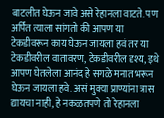बाटलीत घेऊन जावे असे रेहानला वाटते. पण अर्पित त्याला सांगतो की आपण या टेकडीवरून काय घेऊन जायला हवं तर या टेकडीवरील वातावरण, टेकडीवरील दृश्य, इथे आपण घेतलेला आनंद हे सगळे मनात भरून घेऊन जायला हवे. असं मुक्या प्राण्यांना त्रास द्यायचा नाही, हे नकळतपणे तो रेहानला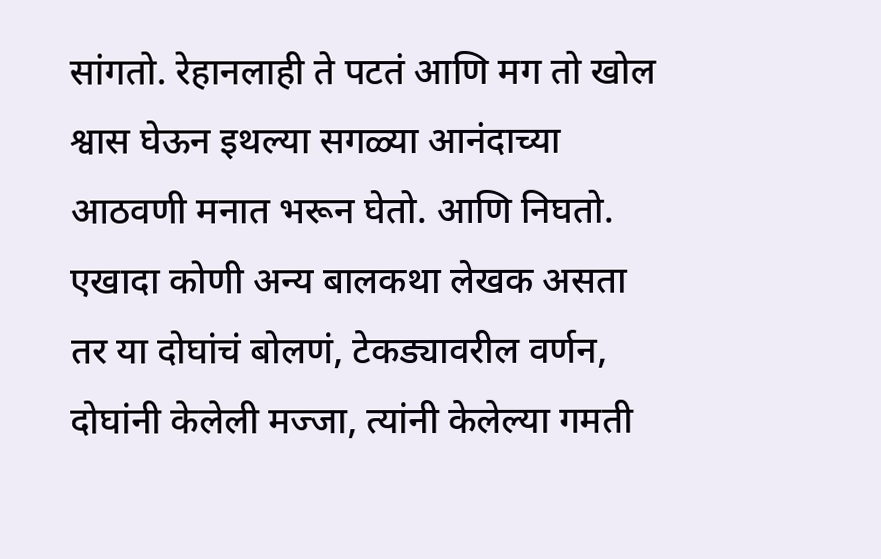सांगतो. रेहानलाही ते पटतं आणि मग तो खोल श्वास घेऊन इथल्या सगळ्या आनंदाच्या आठवणी मनात भरून घेतो. आणि निघतो. एखादा कोणी अन्य बालकथा लेखक असता तर या दोघांचं बोलणं, टेकड्यावरील वर्णन, दोघांनी केलेली मज्जा, त्यांनी केलेल्या गमती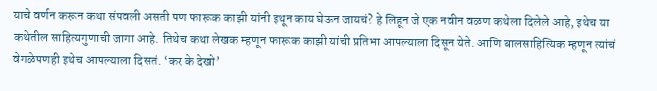याचे वर्णन करून कथा संपवली असती पण फारूक काझी यांनी इथून काय घेऊन जायचं? हे लिहून जे एक नवीन वळण कथेला दिलेले आहे, इथेच या कथेतील साहित्यगुणाची जागा आहे. तिथेच कथा लेखक म्हणून फारूक काझी यांची प्रतिभा आपल्याला दिसून येते. आणि बालसाहित्यिक म्हणून त्यांचं वेगळेपणही इथेच आपल्याला दिसतं. ‘कर के देखो’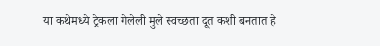या कथेमध्ये ट्रेकला गेलेली मुले स्वच्छता दूत कशी बनतात हे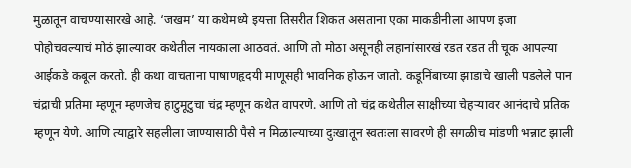मुळातून वाचण्यासारखे आहे. ‘जखम’ या कथेमध्ये इयत्ता तिसरीत शिकत असताना एका माकडीनीला आपण इजा पोहोचवल्याचं मोठं झाल्यावर कथेतील नायकाला आठवतं. आणि तो मोठा असूनही लहानांसारखं रडत रडत ती चूक आपल्या आईकडे कबूल करतो. ही कथा वाचताना पाषाणहृदयी माणूसही भावनिक होऊन जातो. कडूनिंबाच्या झाडाचे खाली पडलेले पान चंद्राची प्रतिमा म्हणून म्हणजेच हाटुमूटुचा चंद्र म्हणून कथेत वापरणे. आणि तो चंद्र कथेतील साक्षीच्या चेहऱ्यावर आनंदाचे प्रतिक म्हणून येणे. आणि त्याद्वारे सहलीला जाण्यासाठी पैसे न मिळाल्याच्या दुःखातून स्वतःला सावरणे ही सगळीच मांडणी भन्नाट झाली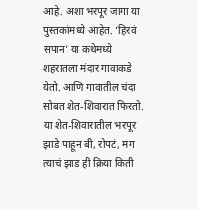आहे. अशा भरपूर जागा या पुस्तकांमध्ये आहेत. ‘हिरवं सपान’ या कथेमध्ये शहरातला मंदार गावाकडे येतो. आणि गावातील चंदा सोबत शेत-शिवारात फिरतो. या शेत-शिवारातील भरपूर झाडे पाहून बी, रोपटं, मग त्याचं झाड ही क्रिया किती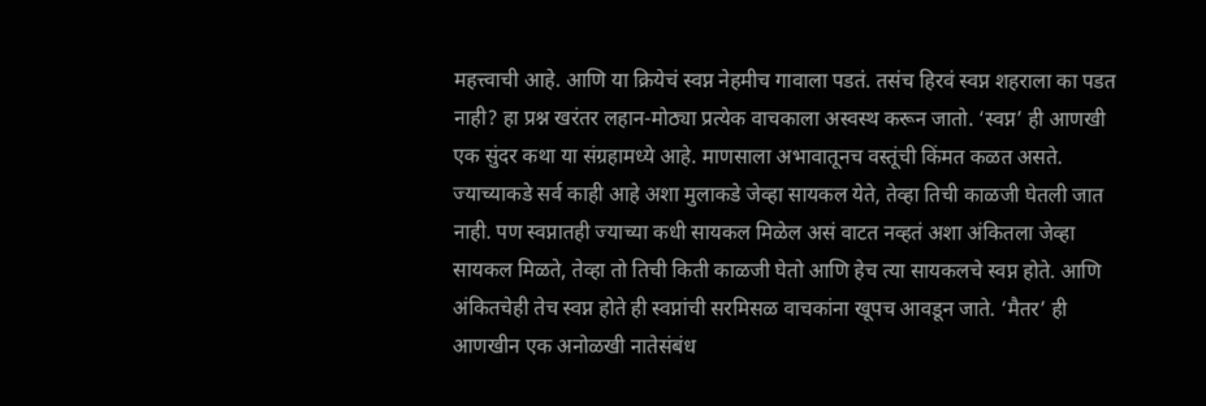महत्त्वाची आहे. आणि या क्रियेचं स्वप्न नेहमीच गावाला पडतं. तसंच हिरवं स्वप्न शहराला का पडत नाही? हा प्रश्न खरंतर लहान-मोठ्या प्रत्येक वाचकाला अस्वस्थ करून जातो. ‘स्वप्न’ ही आणखी एक सुंदर कथा या संग्रहामध्ये आहे. माणसाला अभावातूनच वस्तूंची किंमत कळत असते. ज्याच्याकडे सर्व काही आहे अशा मुलाकडे जेव्हा सायकल येते, तेव्हा तिची काळजी घेतली जात नाही. पण स्वप्नातही ज्याच्या कधी सायकल मिळेल असं वाटत नव्हतं अशा अंकितला जेव्हा सायकल मिळते, तेव्हा तो तिची किती काळजी घेतो आणि हेच त्या सायकलचे स्वप्न होते. आणि अंकितचेही तेच स्वप्न होते ही स्वप्नांची सरमिसळ वाचकांना खूपच आवडून जाते. ‘मैतर’ ही आणखीन एक अनोळखी नातेसंबंध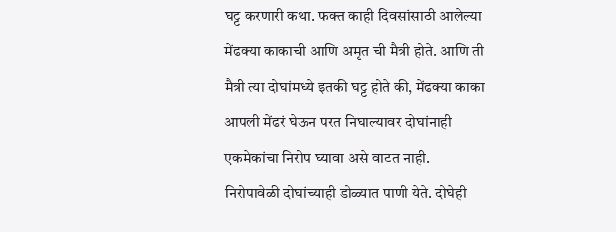घट्ट करणारी कथा. फक्त काही दिवसांसाठी आलेल्या मेंढक्या काकाची आणि अमृत ची मैत्री होते. आणि ती मैत्री त्या दोघांमध्ये इतकी घट्ट होते की, मेंढक्या काका आपली मेंढरं घेऊन परत निघाल्यावर दोघांनाही एकमेकांचा निरोप घ्यावा असे वाटत नाही. निरोपावेळी दोघांच्याही डोळ्यात पाणी येते. दोघेही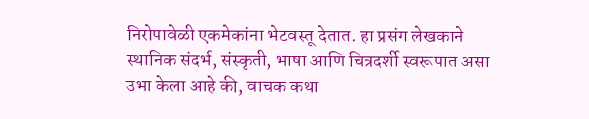निरोपावेळी एकमेकांना भेटवस्तू देतात. हा प्रसंग लेखकाने स्थानिक संदर्भ, संस्कृती, भाषा आणि चित्रदर्शी स्वरूपात असा उभा केला आहे की, वाचक कथा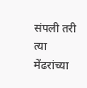संपली तरी त्या मेंढरांच्या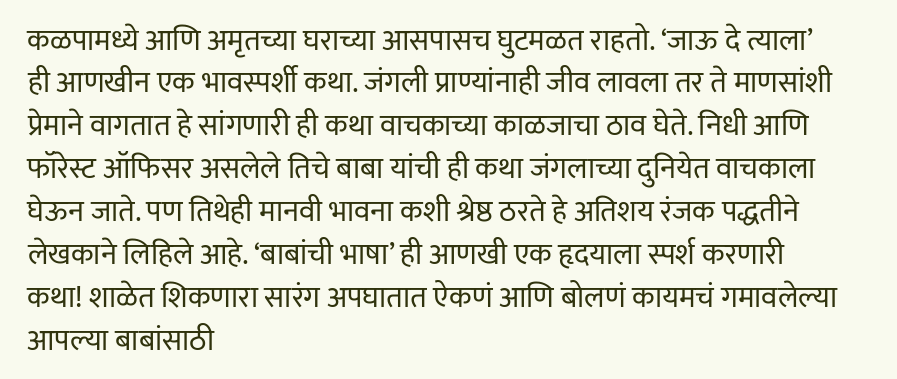कळपामध्ये आणि अमृतच्या घराच्या आसपासच घुटमळत राहतो. ‘जाऊ दे त्याला’ ही आणखीन एक भावस्पर्शी कथा. जंगली प्राण्यांनाही जीव लावला तर ते माणसांशी प्रेमाने वागतात हे सांगणारी ही कथा वाचकाच्या काळजाचा ठाव घेते. निधी आणि फॉरेस्ट ऑफिसर असलेले तिचे बाबा यांची ही कथा जंगलाच्या दुनियेत वाचकाला घेऊन जाते. पण तिथेही मानवी भावना कशी श्रेष्ठ ठरते हे अतिशय रंजक पद्धतीने लेखकाने लिहिले आहे. ‘बाबांची भाषा’ ही आणखी एक हृदयाला स्पर्श करणारी कथा! शाळेत शिकणारा सारंग अपघातात ऐकणं आणि बोलणं कायमचं गमावलेल्या आपल्या बाबांसाठी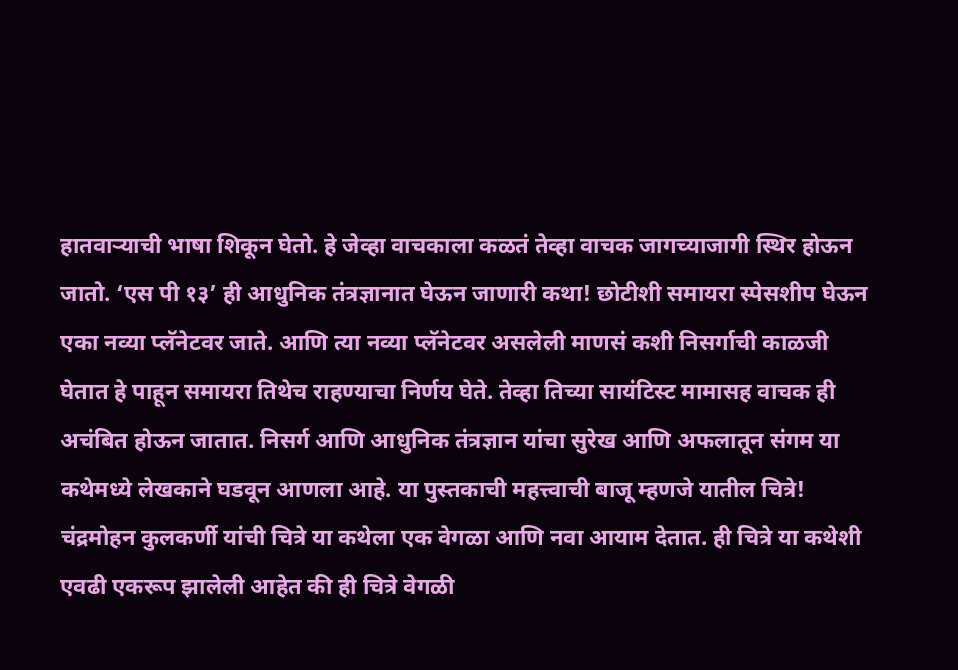हातवाऱ्याची भाषा शिकून घेतो. हे जेव्हा वाचकाला कळतं तेव्हा वाचक जागच्याजागी स्थिर होऊन जातो. ‘एस पी १३’ ही आधुनिक तंत्रज्ञानात घेऊन जाणारी कथा! छोटीशी समायरा स्पेसशीप घेऊन एका नव्या प्लॅनेटवर जाते. आणि त्या नव्या प्लॅनेटवर असलेली माणसं कशी निसर्गाची काळजी घेतात हे पाहून समायरा तिथेच राहण्याचा निर्णय घेते. तेव्हा तिच्या सायंटिस्ट मामासह वाचक ही अचंबित होऊन जातात. निसर्ग आणि आधुनिक तंत्रज्ञान यांचा सुरेख आणि अफलातून संगम या कथेमध्ये लेखकाने घडवून आणला आहे. या पुस्तकाची महत्त्वाची बाजू म्हणजे यातील चित्रे! चंद्रमोहन कुलकर्णी यांची चित्रे या कथेला एक वेगळा आणि नवा आयाम देतात. ही चित्रे या कथेशी एवढी एकरूप झालेली आहेत की ही चित्रे वेगळी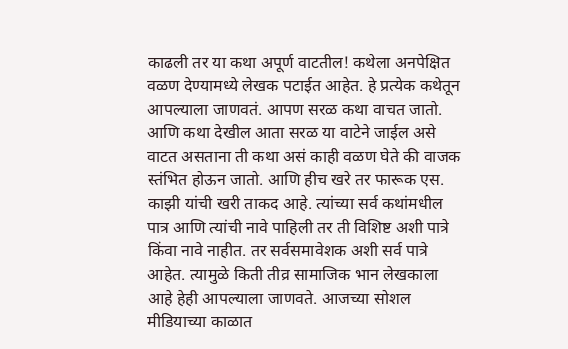काढली तर या कथा अपूर्ण वाटतील! कथेला अनपेक्षित वळण देण्यामध्ये लेखक पटाईत आहेत. हे प्रत्येक कथेतून आपल्याला जाणवतं. आपण सरळ कथा वाचत जातो. आणि कथा देखील आता सरळ या वाटेने जाईल असे वाटत असताना ती कथा असं काही वळण घेते की वाजक स्तंभित होऊन जातो. आणि हीच खरे तर फारूक एस. काझी यांची खरी ताकद आहे. त्यांच्या सर्व कथांमधील पात्र आणि त्यांची नावे पाहिली तर ती विशिष्ट अशी पात्रे किंवा नावे नाहीत. तर सर्वसमावेशक अशी सर्व पात्रे आहेत. त्यामुळे किती तीव्र सामाजिक भान लेखकाला आहे हेही आपल्याला जाणवते. आजच्या सोशल मीडियाच्या काळात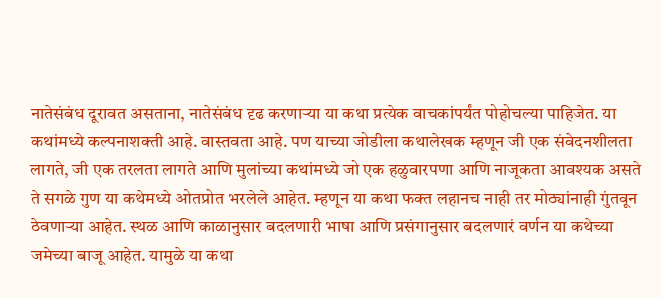नातेसंबंध दूरावत असताना, नातेसंबंध दृढ करणाऱ्या या कथा प्रत्येक वाचकांपर्यंत पोहोचल्या पाहिजेत. या कथांमध्ये कल्पनाशक्ती आहे. वास्तवता आहे. पण याच्या जोडीला कथालेखक म्हणून जी एक संवेदनशीलता लागते, जी एक तरलता लागते आणि मुलांच्या कथांमध्ये जो एक हळुवारपणा आणि नाजूकता आवश्यक असते ते सगळे गुण या कथेमध्ये ओतप्रोत भरलेले आहेत. म्हणून या कथा फक्त लहानच नाही तर मोठ्यांनाही गुंतवून ठेवणाऱ्या आहेत. स्थळ आणि काळानुसार बदलणारी भाषा आणि प्रसंगानुसार बदलणारं वर्णन या कथेच्या जमेच्या बाजू आहेत. यामुळे या कथा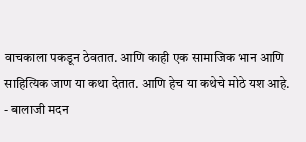वाचकाला पकडून ठेवतात. आणि काही एक सामाजिक भान आणि साहित्यिक जाण या कथा देतात. आणि हेच या कथेचे मोठे यश आहे. - बालाजी मदन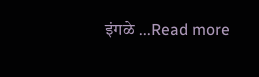इंगळे ...Read more